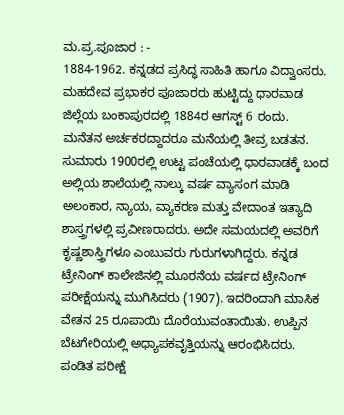ಮ.ಪ್ರ.ಪೂಜಾರ : -
1884-1962. ಕನ್ನಡದ ಪ್ರಸಿದ್ಧ ಸಾಹಿತಿ ಹಾಗೂ ವಿದ್ವಾಂಸರು. ಮಹದೇವ ಪ್ರಭಾಕರ ಪೂಜಾರರು ಹುಟ್ಟಿದ್ದು ಧಾರವಾಡ ಜಿಲ್ಲೆಯ ಬಂಕಾಪುರದಲ್ಲಿ 1884ರ ಆಗಸ್ಟ್ 6 ರಂದು. ಮನೆತನ ಅರ್ಚಕರದ್ದಾದರೂ ಮನೆಯಲ್ಲಿ ತೀವ್ರ ಬಡತನ. ಸುಮಾರು 1900ರಲ್ಲಿ ಉಟ್ಟ ಪಂಚೆಯಲ್ಲಿ ಧಾರವಾಡಕ್ಕೆ ಬಂದ ಅಲ್ಲಿಯ ಶಾಲೆಯಲ್ಲಿ ನಾಲ್ಕು ವರ್ಷ ವ್ಯಾಸಂಗ ಮಾಡಿ ಅಲಂಕಾರ, ನ್ಯಾಯ, ವ್ಯಾಕರಣ ಮತ್ತು ವೇದಾಂತ ಇತ್ಯಾದಿ ಶಾಸ್ತ್ರಗಳಲ್ಲಿ ಪ್ರವೀಣರಾದರು. ಅದೇ ಸಮಯದಲ್ಲಿ ಅವರಿಗೆ ಕೃಷ್ಣಶಾಸ್ತ್ರಿಗಳೂ ಎಂಬುವರು ಗುರುಗಳಾಗಿದ್ದರು. ಕನ್ನಡ ಟ್ರೇನಿಂಗ್ ಕಾಲೇಜಿನಲ್ಲಿ ಮೂರನೆಯ ವರ್ಷದ ಟ್ರೇನಿಂಗ್ ಪರೀಕ್ಷೆಯನ್ನು ಮುಗಿಸಿದರು (1907). ಇದರಿಂದಾಗಿ ಮಾಸಿಕ ವೇತನ 25 ರೂಪಾಯಿ ದೊರೆಯುವಂತಾಯಿತು. ಉಪ್ಪಿನ ಬೆಟಗೇರಿಯಲ್ಲಿ ಅಧ್ಯಾಪಕವೃತ್ತಿಯನ್ನು ಆರಂಭಿಸಿದರು. ಪಂಡಿತ ಪರೀಕ್ಷೆ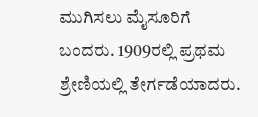ಮುಗಿಸಲು ಮೈಸೂರಿಗೆ ಬಂದರು. 1909ರಲ್ಲಿ ಪ್ರಥಮ ಶ್ರೇಣಿಯಲ್ಲಿ ತೇರ್ಗಡೆಯಾದರು.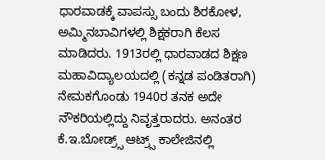ಧಾರವಾಡಕ್ಕೆ ವಾಪಸ್ಸು ಬಂದು ಶಿರಕೋಳ, ಅಮ್ಮಿನಬಾವಿಗಳಲ್ಲಿ ಶಿಕ್ಷಕರಾಗಿ ಕೆಲಸ ಮಾಡಿದರು. 1913ರಲ್ಲಿ ಧಾರವಾಡದ ಶಿಕ್ಷಣ ಮಹಾವಿದ್ಯಾಲಯದಲ್ಲಿ (ಕನ್ನಡ ಪಂಡಿತರಾಗಿ) ನೇಮಕಗೊಂಡು 1940ರ ತನಕ ಅದೇ ನೌಕರಿಯಲ್ಲಿದ್ದು ನಿವೃತ್ತರಾದರು. ಅನಂತರ ಕೆ.ಇ.ಬೋಡ್ರ್ಸ್ ಆಟ್ರ್ಸ್ ಕಾಲೇಜಿನಲ್ಲಿ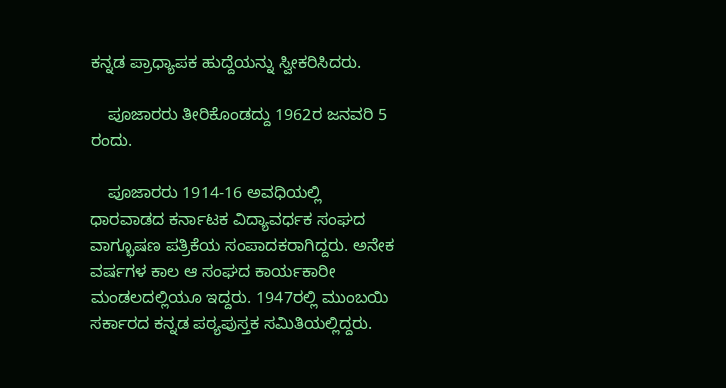ಕನ್ನಡ ಪ್ರಾಧ್ಯಾಪಕ ಹುದ್ದೆಯನ್ನು ಸ್ವೀಕರಿಸಿದರು.

    ಪೂಜಾರರು ತೀರಿಕೊಂಡದ್ದು 1962ರ ಜನವರಿ 5 ರಂದು.

    ಪೂಜಾರರು 1914-16 ಅವಧಿಯಲ್ಲಿ ಧಾರವಾಡದ ಕರ್ನಾಟಕ ವಿದ್ಯಾವರ್ಧಕ ಸಂಘದ ವಾಗ್ಭೂಷಣ ಪತ್ರಿಕೆಯ ಸಂಪಾದಕರಾಗಿದ್ದರು. ಅನೇಕ ವರ್ಷಗಳ ಕಾಲ ಆ ಸಂಘದ ಕಾರ್ಯಕಾರೀ ಮಂಡಲದಲ್ಲಿಯೂ ಇದ್ದರು. 1947ರಲ್ಲಿ ಮುಂಬಯಿ ಸರ್ಕಾರದ ಕನ್ನಡ ಪಠ್ಯಪುಸ್ತಕ ಸಮಿತಿಯಲ್ಲಿದ್ದರು.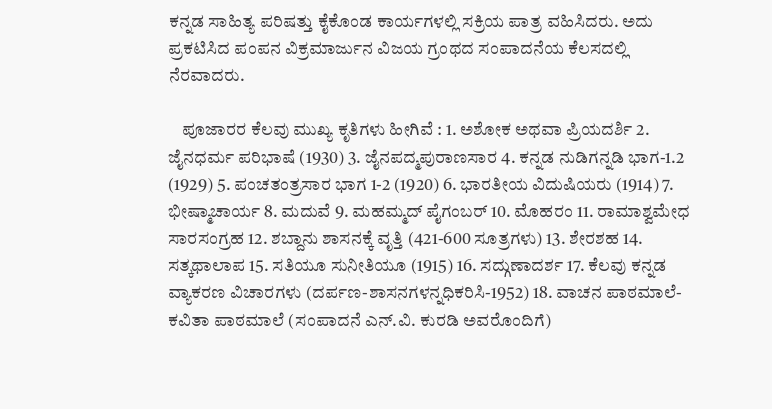ಕನ್ನಡ ಸಾಹಿತ್ಯ ಪರಿಷತ್ತು ಕೈಕೊಂಡ ಕಾರ್ಯಗಳಲ್ಲಿ ಸಕ್ರಿಯ ಪಾತ್ರ ವಹಿಸಿದರು. ಅದು ಪ್ರಕಟಿಸಿದ ಪಂಪನ ವಿಕ್ರಮಾರ್ಜುನ ವಿಜಯ ಗ್ರಂಥದ ಸಂಪಾದನೆಯ ಕೆಲಸದಲ್ಲಿ ನೆರವಾದರು.

    ಪೂಜಾರರ ಕೆಲವು ಮುಖ್ಯ ಕೃತಿಗಳು ಹೀಗಿವೆ : 1. ಅಶೋಕ ಅಥವಾ ಪ್ರಿಯದರ್ಶಿ 2. ಜೈನಧರ್ಮ ಪರಿಭಾಷೆ (1930) 3. ಜೈನಪದ್ಮಪುರಾಣಸಾರ 4. ಕನ್ನಡ ನುಡಿಗನ್ನಡಿ ಭಾಗ-1.2 (1929) 5. ಪಂಚತಂತ್ರಸಾರ ಭಾಗ 1-2 (1920) 6. ಭಾರತೀಯ ವಿದುಷಿಯರು (1914) 7. ಭೀಷ್ಮಾಚಾರ್ಯ 8. ಮದುವೆ 9. ಮಹಮ್ಮದ್ ಪೈಗಂಬರ್ 10. ಮೊಹರಂ 11. ರಾಮಾಶ್ವಮೇಧ ಸಾರಸಂಗ್ರಹ 12. ಶಬ್ದಾನು ಶಾಸನಕ್ಕೆ ವೃತ್ತಿ (421-600 ಸೂತ್ರಗಳು) 13. ಶೇರಶಹ 14. ಸತ್ಕಥಾಲಾಪ 15. ಸತಿಯೂ ಸುನೀತಿಯೂ (1915) 16. ಸದ್ಗುಣಾದರ್ಶ 17. ಕೆಲವು ಕನ್ನಡ ವ್ಯಾಕರಣ ವಿಚಾರಗಳು (ದರ್ಪಣ-ಶಾಸನಗಳನ್ನಧಿಕರಿಸಿ-1952) 18. ವಾಚನ ಪಾಠಮಾಲೆ-ಕವಿತಾ ಪಾಠಮಾಲೆ (ಸಂಪಾದನೆ ಎನ್.ವಿ. ಕುರಡಿ ಅವರೊಂದಿಗೆ)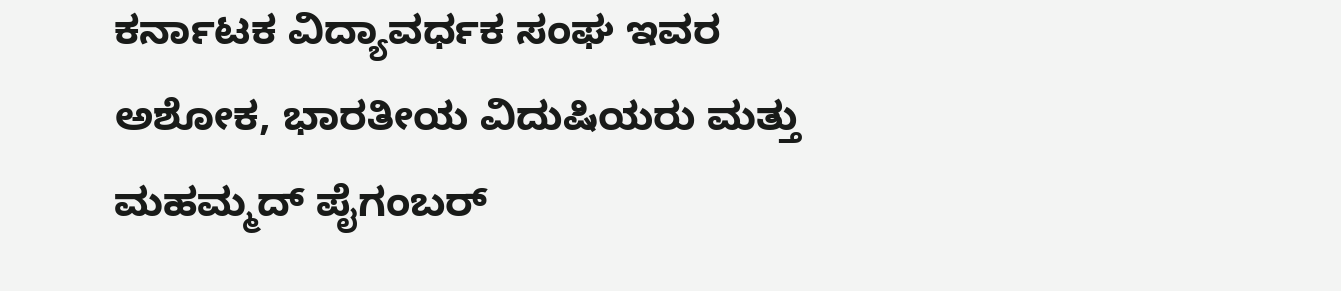ಕರ್ನಾಟಕ ವಿದ್ಯಾವರ್ಧಕ ಸಂಘ ಇವರ ಅಶೋಕ, ಭಾರತೀಯ ವಿದುಷಿಯರು ಮತ್ತು ಮಹಮ್ಮದ್ ಪೈಗಂಬರ್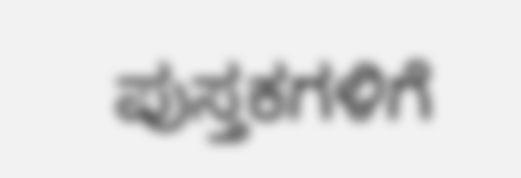ಪುಸ್ತಕಗಳಿಗೆ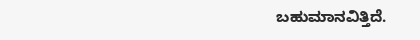ಬಹುಮಾನವಿತ್ತಿದೆ.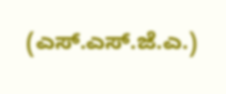(ಎಸ್.ಎಸ್.ಜೆ.ಎ.)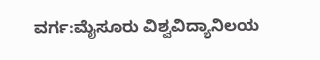ವರ್ಗ:ಮೈಸೂರು ವಿಶ್ವವಿದ್ಯಾನಿಲಯ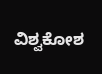ವಿಶ್ವಕೋಶ